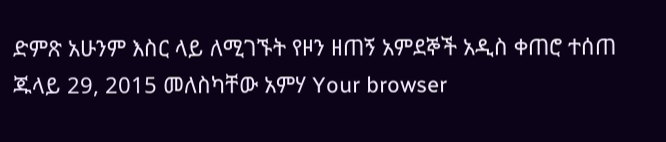ድምጽ አሁንም እስር ላይ ለሚገኙት የዞን ዘጠኝ አምደኞች አዲስ ቀጠሮ ተሰጠ ጁላይ 29, 2015 መለስካቸው አምሃ Your browser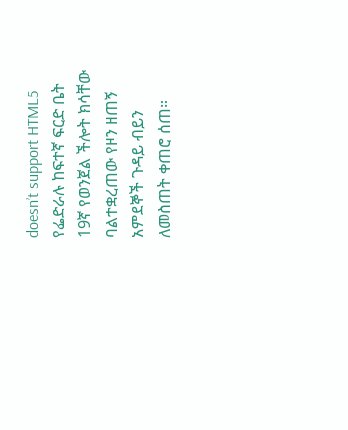doesn’t support HTML5 የፌድራሉ ከፍተኛ ፍርድ ቤት 19ኛ የወንጀል ችሎት ክሳቸው ባልተቋረጠው የዞን ዘጠኝ አምደኞች ጉዳይ ብይን ለመስጠት ቀጠሮ ሰጠ።